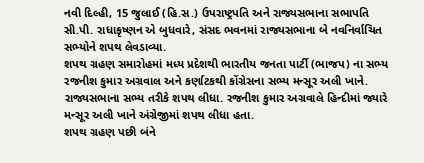નવી દિલ્હી, 15 જુલાઈ (હિ.સ.) ઉપરાષ્ટ્રપતિ અને રાજ્યસભાના સભાપતિ સી.પી. રાધાકૃષ્ણન એ બુધવારે, સંસદ ભવનમાં રાજ્યસભાના બે નવનિર્વાચિત સભ્યોને શપથ લેવડાવ્યા.
શપથ ગ્રહણ સમારોહમાં મધ્ય પ્રદેશથી ભારતીય જનતા પાર્ટી (ભાજપ) ના સભ્ય રજનીશ કુમાર અગ્રવાલ અને કર્ણાટકથી કોંગ્રેસના સભ્ય મન્સૂર અલી ખાને. રાજ્યસભાના સભ્ય તરીકે શપથ લીધા. રજનીશ કુમાર અગ્રવાલે હિન્દીમાં જ્યારે મન્સૂર અલી ખાને અંગ્રેજીમાં શપથ લીધા હતા.
શપથ ગ્રહણ પછી બંને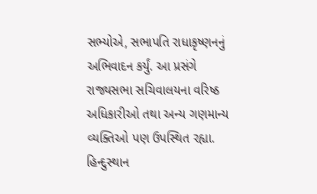સભ્યોએ, સભાપતિ રાધાકૃષ્ણનનું અભિવાદન કર્યું. આ પ્રસંગે રાજ્યસભા સચિવાલયના વરિષ્ઠ અધિકારીઓ તથા અન્ય ગણમાન્ય વ્યક્તિઓ પણ ઉપસ્થિત રહ્યા.
હિન્દુસ્થાન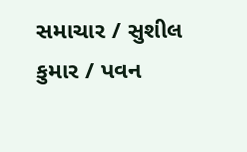સમાચાર / સુશીલ કુમાર / પવન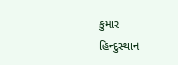કુમાર
હિન્દુસ્થાન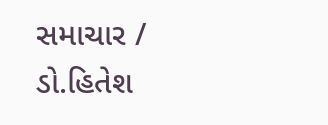સમાચાર / ડો.હિતેશ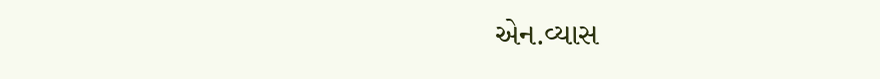એન.વ્યાસ